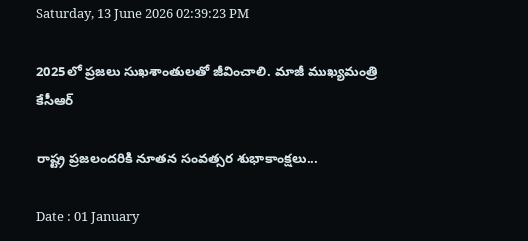Saturday, 13 June 2026 02:39:23 PM

2025లో ప్రజలు సుఖశాంతులతో జీవించాలి. మాజీ ముఖ్యమంత్రి కేసీఆర్

రాష్ట్ర ప్రజలందరికి నూతన సంవత్సర శుభాకాంక్షలు...

Date : 01 January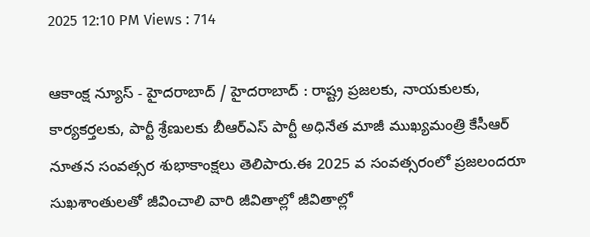2025 12:10 PM Views : 714

ఆకాంక్ష న్యూస్ - హైదరాబాద్ / హైదరాబాద్ : రాష్ట్ర ప్రజలకు, నాయకులకు, కార్యకర్తలకు, పార్టీ శ్రేణులకు బీఆర్ఎస్ పార్టీ అధినేత మాజీ ముఖ్యమంత్రి కేసీఆర్ నూతన సంవత్సర శుభాకాంక్షలు తెలిపారు.ఈ 2025 వ సంవత్సరంలో ప్రజలందరూ సుఖశాంతులతో జీవించాలి వారి జీవితాల్లో జీవితాల్లో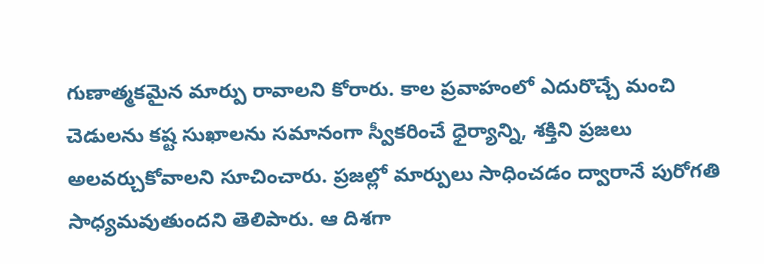గుణాత్మకమైన మార్పు రావాలని కోరారు. కాల ప్రవాహంలో ఎదురొచ్చే మంచి చెడులను కష్ట సుఖాలను సమానంగా స్వీకరించే ధైర్యాన్ని, శక్తిని ప్రజలు అలవర్చుకోవాలని సూచించారు. ప్రజల్లో మార్పులు సాధించడం ద్వారానే పురోగతి సాధ్యమవుతుందని తెలిపారు. ఆ దిశగా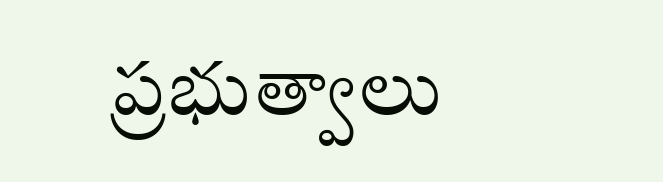ప్రభుత్వాలు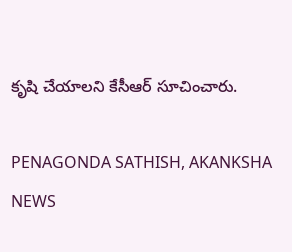కృషి చేయాలని కేసీఆర్ సూచించారు.

PENAGONDA SATHISH, AKANKSHA NEWS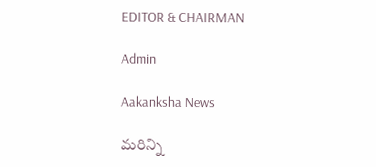EDITOR & CHAIRMAN

Admin

Aakanksha News

మరిన్ని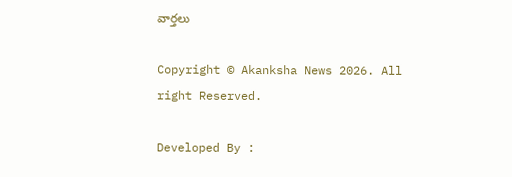వార్తలు

Copyright © Akanksha News 2026. All right Reserved.

Developed By :